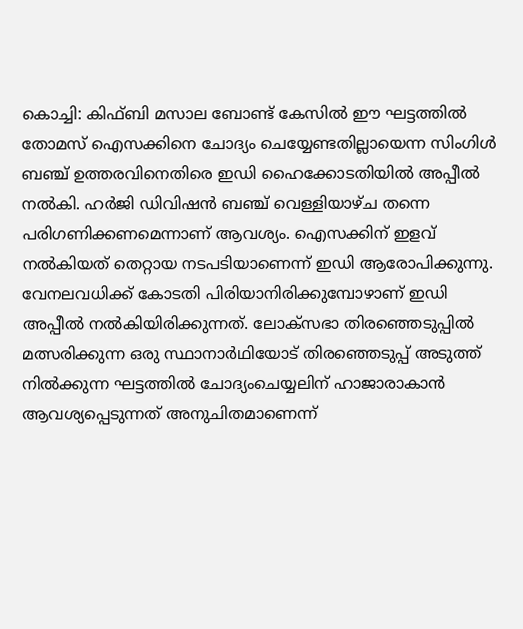കൊച്ചി: കിഫ്ബി മസാല ബോണ്ട് കേസിൽ ഈ ഘട്ടത്തിൽ തോമസ് ഐസക്കിനെ ചോദ്യം ചെയ്യേണ്ടതില്ലായെന്ന സിംഗിൾ ബഞ്ച് ഉത്തരവിനെതിരെ ഇഡി ഹൈക്കോടതിയിൽ അപ്പീൽ നൽകി. ഹർജി ഡിവിഷൻ ബഞ്ച് വെള്ളിയാഴ്ച തന്നെ പരിഗണിക്കണമെന്നാണ് ആവശ്യം. ഐസക്കിന് ഇളവ് നൽകിയത് തെറ്റായ നടപടിയാണെന്ന് ഇഡി ആരോപിക്കുന്നു. വേനലവധിക്ക് കോടതി പിരിയാനിരിക്കുമ്പോഴാണ് ഇഡി അപ്പീൽ നൽകിയിരിക്കുന്നത്. ലോക്സഭാ തിരഞ്ഞെടുപ്പിൽ മത്സരിക്കുന്ന ഒരു സ്ഥാനാർഥിയോട് തിരഞ്ഞെടുപ്പ് അടുത്ത് നിൽക്കുന്ന ഘട്ടത്തിൽ ചോദ്യംചെയ്യലിന് ഹാജാരാകാൻ ആവശ്യപ്പെടുന്നത് അനുചിതമാണെന്ന്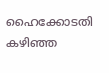ഹൈക്കോടതി കഴിഞ്ഞ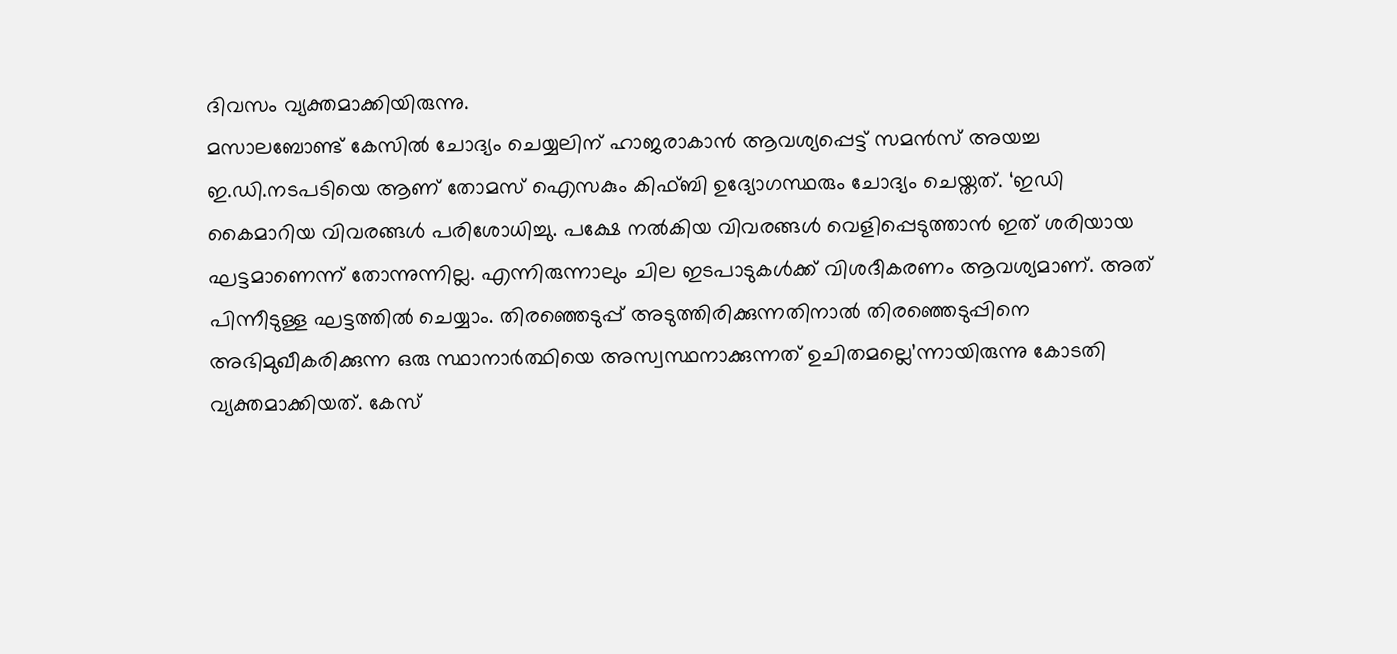ദിവസം വ്യക്തമാക്കിയിരുന്നു.
മസാലബോണ്ട് കേസിൽ ചോദ്യം ചെയ്യലിന് ഹാജരാകാൻ ആവശ്യപ്പെട്ട് സമൻസ് അയച്ച ഇ.ഡി.നടപടിയെ ആണ് തോമസ് ഐസകും കിഫ്ബി ഉദ്യോഗസ്ഥരും ചോദ്യം ചെയ്തത്. ‘ഇഡി കൈമാറിയ വിവരങ്ങൾ പരിശോധിച്ചു. പക്ഷേ നൽകിയ വിവരങ്ങൾ വെളിപ്പെടുത്താൻ ഇത് ശരിയായ ഘട്ടമാണെന്ന് തോന്നുന്നില്ല. എന്നിരുന്നാലും ചില ഇടപാടുകൾക്ക് വിശദീകരണം ആവശ്യമാണ്. അത് പിന്നീടുള്ള ഘട്ടത്തിൽ ചെയ്യാം. തിരഞ്ഞെടുപ്പ് അടുത്തിരിക്കുന്നതിനാൽ തിരഞ്ഞെടുപ്പിനെ അഭിമുഖീകരിക്കുന്ന ഒരു സ്ഥാനാർത്ഥിയെ അസ്വസ്ഥനാക്കുന്നത് ഉചിതമല്ലെ’ന്നായിരുന്നു കോടതി വ്യക്തമാക്കിയത്. കേസ്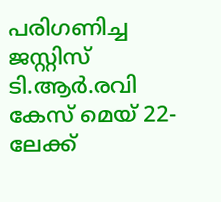പരിഗണിച്ച ജസ്റ്റിസ് ടി.ആർ.രവി കേസ് മെയ് 22-ലേക്ക്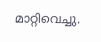മാറ്റിവെച്ചു.